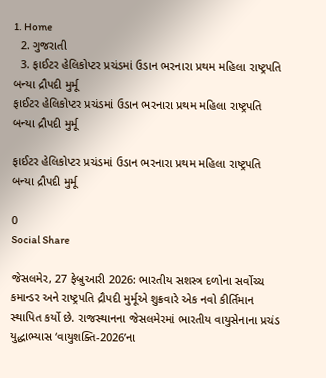1. Home
  2. ગુજરાતી
  3. ફાઈટર હેલિકોપ્ટર પ્રચંડમાં ઉડાન ભરનારા પ્રથમ મહિલા રાષ્ટ્રપતિ બન્યા દ્રૌપદી મુર્મૂ
ફાઈટર હેલિકોપ્ટર પ્રચંડમાં ઉડાન ભરનારા પ્રથમ મહિલા રાષ્ટ્રપતિ બન્યા દ્રૌપદી મુર્મૂ

ફાઈટર હેલિકોપ્ટર પ્રચંડમાં ઉડાન ભરનારા પ્રથમ મહિલા રાષ્ટ્રપતિ બન્યા દ્રૌપદી મુર્મૂ

0
Social Share

જેસલમેર, 27 ફેબ્રુઆરી 2026: ભારતીય સશસ્ત્ર દળોના સર્વોચ્ચ કમાન્ડર અને રાષ્ટ્રપતિ દ્રૌપદી મુર્મૂએ શુક્રવારે એક નવો કીર્તિમાન સ્થાપિત કર્યો છે. રાજસ્થાનના જેસલમેરમાં ભારતીય વાયુસેનાના પ્રચંડ યુદ્ધાભ્યાસ ‘વાયુશક્તિ-2026’ના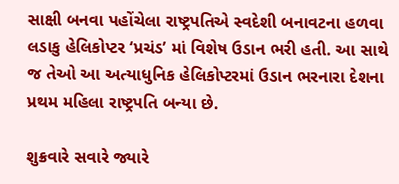સાક્ષી બનવા પહોંચેલા રાષ્ટ્રપતિએ સ્વદેશી બનાવટના હળવા લડાકુ હેલિકોપ્ટર ‘પ્રચંડ’ માં વિશેષ ઉડાન ભરી હતી. આ સાથે જ તેઓ આ અત્યાધુનિક હેલિકોપ્ટરમાં ઉડાન ભરનારા દેશના પ્રથમ મહિલા રાષ્ટ્રપતિ બન્યા છે.

શુક્રવારે સવારે જ્યારે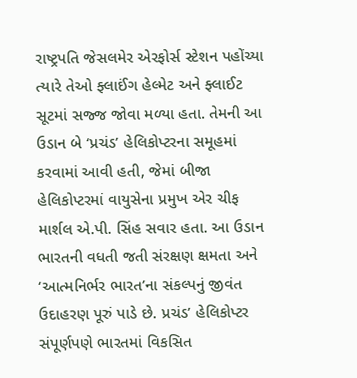રાષ્ટ્રપતિ જેસલમેર એરફોર્સ સ્ટેશન પહોંચ્યા ત્યારે તેઓ ફ્લાઈંગ હેલ્મેટ અને ફ્લાઈટ સૂટમાં સજ્જ જોવા મળ્યા હતા. તેમની આ ઉડાન બે ‘પ્રચંડ’ હેલિકોપ્ટરના સમૂહમાં કરવામાં આવી હતી, જેમાં બીજા હેલિકોપ્ટરમાં વાયુસેના પ્રમુખ એર ચીફ માર્શલ એ.પી. સિંહ સવાર હતા. આ ઉડાન ભારતની વધતી જતી સંરક્ષણ ક્ષમતા અને ‘આત્મનિર્ભર ભારત’ના સંકલ્પનું જીવંત ઉદાહરણ પૂરું પાડે છે. પ્રચંડ’ હેલિકોપ્ટર સંપૂર્ણપણે ભારતમાં વિકસિત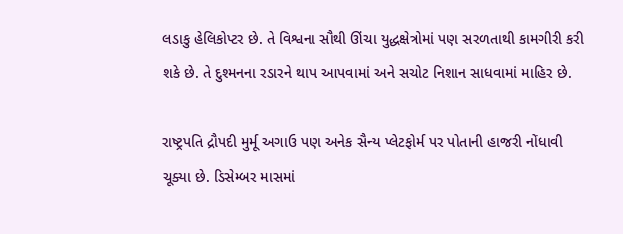લડાકુ હેલિકોપ્ટર છે. તે વિશ્વના સૌથી ઊંચા યુદ્ધક્ષેત્રોમાં પણ સરળતાથી કામગીરી કરી શકે છે. તે દુશ્મનના રડારને થાપ આપવામાં અને સચોટ નિશાન સાધવામાં માહિર છે.

રાષ્ટ્રપતિ દ્રૌપદી મુર્મૂ અગાઉ પણ અનેક સૈન્ય પ્લેટફોર્મ પર પોતાની હાજરી નોંધાવી ચૂક્યા છે. ડિસેમ્બર માસમાં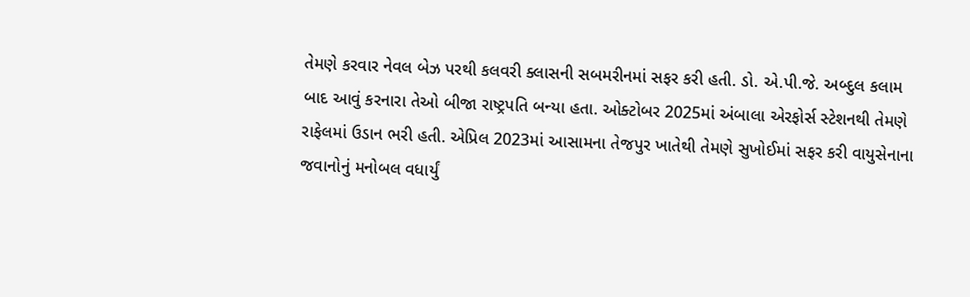તેમણે કરવાર નેવલ બેઝ પરથી કલવરી ક્લાસની સબમરીનમાં સફર કરી હતી. ડો. એ.પી.જે. અબ્દુલ કલામ બાદ આવું કરનારા તેઓ બીજા રાષ્ટ્રપતિ બન્યા હતા. ઓક્ટોબર 2025માં અંબાલા એરફોર્સ સ્ટેશનથી તેમણે રાફેલમાં ઉડાન ભરી હતી. એપ્રિલ 2023માં આસામના તેજપુર ખાતેથી તેમણે સુખોઈમાં સફર કરી વાયુસેનાના જવાનોનું મનોબલ વધાર્યું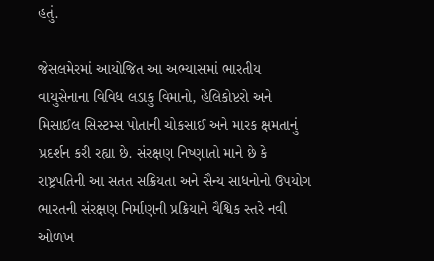હતું.

જેસલમેરમાં આયોજિત આ અભ્યાસમાં ભારતીય વાયુસેનાના વિવિધ લડાકુ વિમાનો, હેલિકોપ્ટરો અને મિસાઈલ સિસ્ટમ્સ પોતાની ચોકસાઈ અને મારક ક્ષમતાનું પ્રદર્શન કરી રહ્યા છે. સંરક્ષણ નિષ્ણાતો માને છે કે રાષ્ટ્રપતિની આ સતત સક્રિયતા અને સૈન્ય સાધનોનો ઉપયોગ ભારતની સંરક્ષણ નિર્માણની પ્રક્રિયાને વૈશ્વિક સ્તરે નવી ઓળખ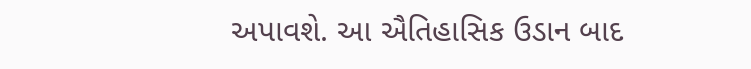અપાવશે. આ ઐતિહાસિક ઉડાન બાદ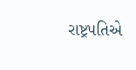રાષ્ટ્રપતિએ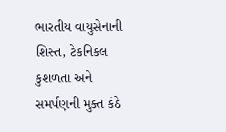ભારતીય વાયુસેનાની શિસ્ત, ટેકનિકલ કુશળતા અને સમર્પણની મુક્ત કંઠે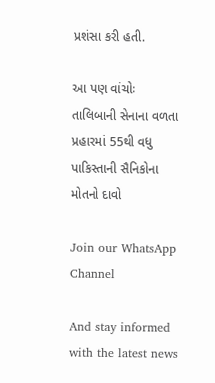પ્રશંસા કરી હતી.

આ પણ વાંચોઃ તાલિબાની સેનાના વળતા પ્રહારમાં 55થી વધુ પાકિસ્તાની સૈનિકોના મોતનો દાવો

Join our WhatsApp Channel

And stay informed with the latest news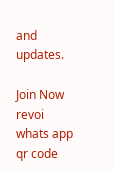and updates.

Join Now
revoi whats app qr code